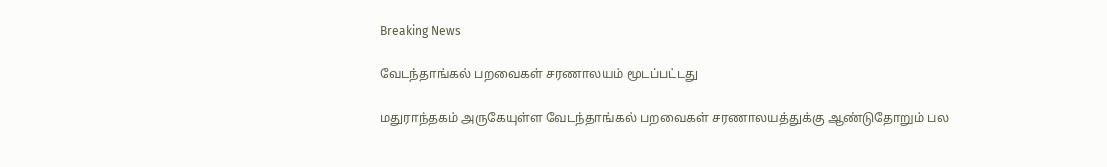Breaking News

வேடந்தாங்கல் பறவைகள் சரணாலயம் மூடப்பட்டது

மதுராந்தகம் அருகேயுள்ள வேடந்தாங்கல் பறவைகள் சரணாலயத்துக்கு ஆண்டுதோறும் பல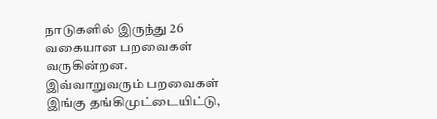நாடுகளில் இருந்து 26 வகையான பறவைகள் வருகின்றன. இவ்வாறுவரும் பறவைகள் இங்கு தங்கிமுட்டையிட்டு,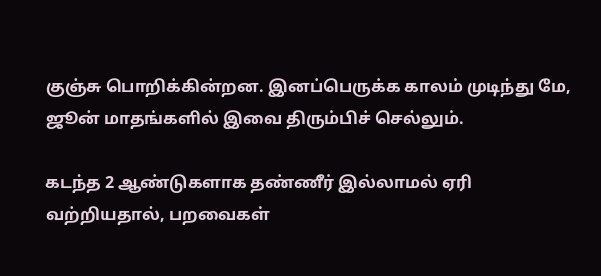குஞ்சு பொறிக்கின்றன. இனப்பெருக்க காலம் முடிந்து மே, ஜூன் மாதங்களில் இவை திரும்பிச் செல்லும்.

கடந்த 2 ஆண்டுகளாக தண்ணீர் இல்லாமல் ஏரி வற்றியதால், பறவைகள்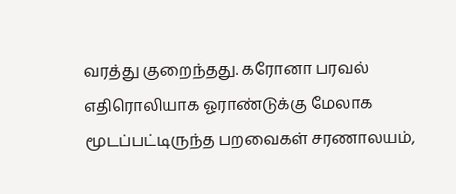வரத்து குறைந்தது. கரோனா பரவல் எதிரொலியாக ஓராண்டுக்கு மேலாக மூடப்பட்டிருந்த பறவைகள் சரணாலயம்,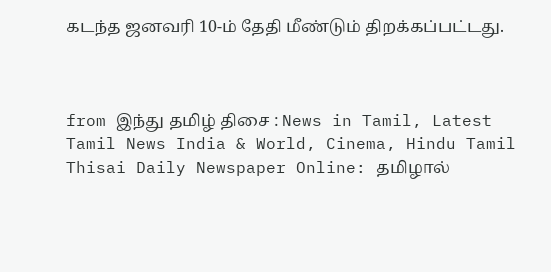கடந்த ஜனவரி 10-ம் தேதி மீண்டும் திறக்கப்பட்டது.



from இந்து தமிழ் திசை : News in Tamil, Latest Tamil News India & World, Cinema, Hindu Tamil Thisai Daily Newspaper Online: தமிழால்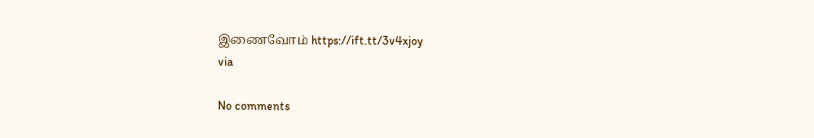இணைவோம் https://ift.tt/3v4xjoy
via

No comments